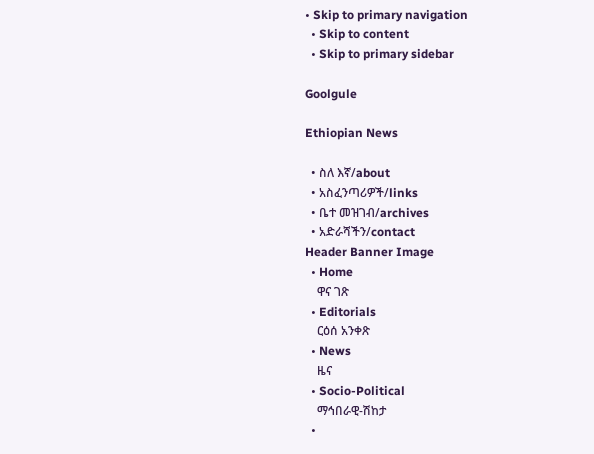• Skip to primary navigation
  • Skip to content
  • Skip to primary sidebar

Goolgule

Ethiopian News

  • ስለ እኛ/about
  • አስፈንጣሪዎች/links
  • ቤተ መዝገብ/archives
  • አድራሻችን/contact
Header Banner Image
  • Home
    ዋና ገጽ
  • Editorials
    ርዕሰ አንቀጽ
  • News
    ዜና
  • Socio-Political
    ማኅበራዊ-ሽከታ
  •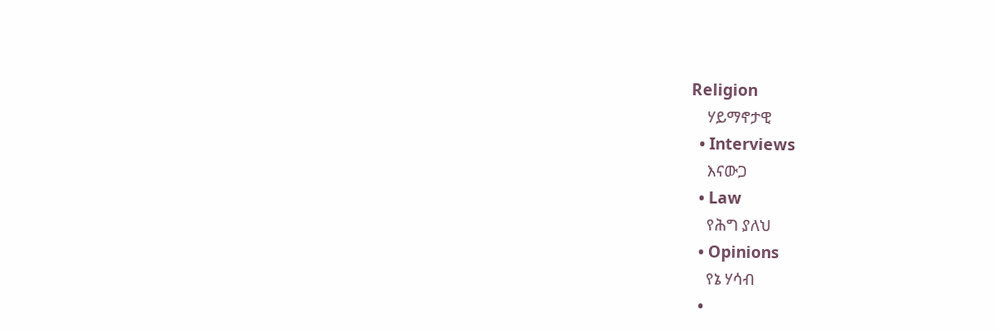Religion
    ሃይማኖታዊ
  • Interviews
    እናውጋ
  • Law
    የሕግ ያለህ
  • Opinions
    የኔ ሃሳብ
  •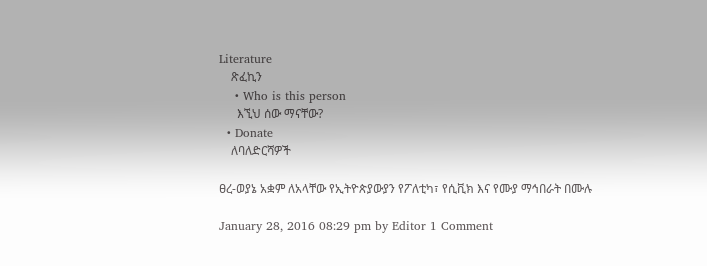Literature
    ጽፈኪን
    • Who is this person
      እኚህ ሰው ማናቸው?
  • Donate
    ለባለድርሻዎች

ፀረ-ወያኔ አቋም ለአላቸው የኢትዮጵያውያን የፖለቲካ፣ የሲቪክ እና የሙያ ማኅበራት በሙሉ

January 28, 2016 08:29 pm by Editor 1 Comment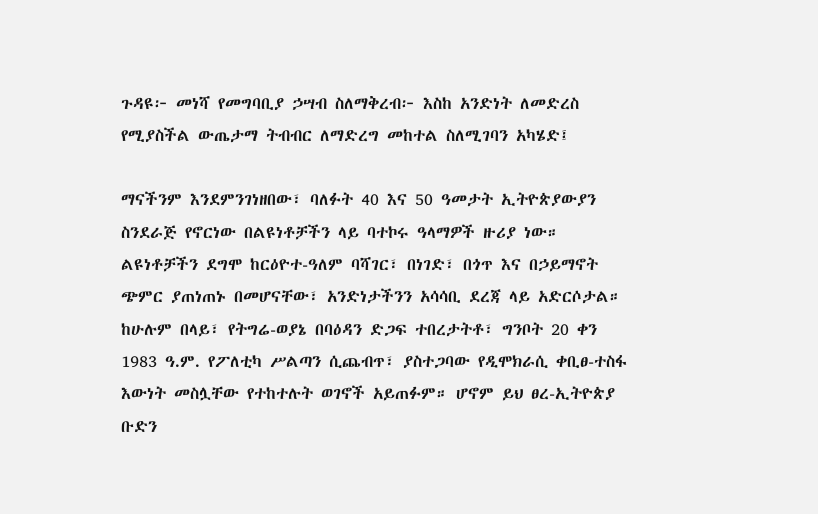ጉዳዩ፦ መነሻ የመግባቢያ ኃሣብ ስለማቅረብ፦ እስከ አንድነት ለመድረስ የሚያስችል ውጤታማ ትብብር ለማድረግ መከተል ስለሚገባን አካሄድ፤

ማናችንም እንደምንገነዘበው፣ ባለፉት 40 እና 50 ዓመታት ኢትዮጵያውያን ስንደራጅ የኖርነው በልዩነቶቻችን ላይ ባተኮሩ ዓላማዎች ዙሪያ ነው። ልዩነቶቻችን ደግሞ ከርዕዮተ-ዓለም ባሻገር፣ በነገድ፣ በጎጥ እና በኃይማኖት ጭምር ያጠነጠኑ በመሆናቸው፣ አንድነታችንን አሳሳቢ ደረጃ ላይ አድርሶታል። ከሁሉም በላይ፣ የትግሬ-ወያኔ በባዕዳን ድጋፍ ተበረታትቶ፣ ግንቦት 20 ቀን 1983 ዓ.ም. የፖለቲካ ሥልጣን ሲጨብጥ፣ ያስተጋባው የዲሞክራሲ ቀቢፀ-ተስፋ እውነት መስሏቸው የተከተሉት ወገኖች አይጠፉም። ሆኖም ይህ ፀረ-ኢትዮጵያ ቡድን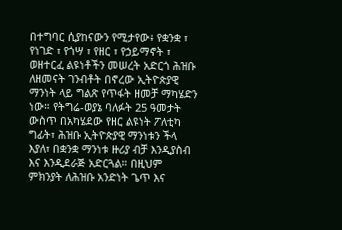በተግባር ሲያከናውን የሚታየው፥ የቋንቋ ፣ የነገድ ፣ የጎሣ ፣ የዘር ፣ የኃይማኖት ፣ ወዘተርፈ ልዩነቶችን መሠረት አድርጎ ሕዝቡ ለዘመናት ገንብቶት በኖረው ኢትዮጵያዊ ማንነት ላይ ግልጽ የጥፋት ዘመቻ ማካሄድን ነው። የትግሬ-ወያኔ ባለፉት 25 ዓመታት ውስጥ በአካሄደው የዘር ልዩነት ፖለቲካ ግፊት፣ ሕዝቡ ኢትዮጵያዊ ማንነቱን ችላ እያለ፣ በቋንቋ ማንነቱ ዙሪያ ብቻ እንዲያስብ እና እንዲደራጅ አድርጓል። በዚህም ምክንያት ለሕዝቡ አንድነት ጌጥ እና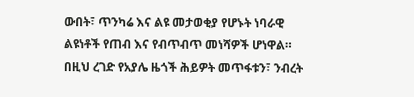ውበት፣ ጥንካሬ እና ልዩ መታወቂያ የሆኑት ነባራዊ ልዩነቶች የጠብ እና የብጥብጥ መነሻዎች ሆነዋል። በዚህ ረገድ የአያሌ ዜጎች ሕይዎት መጥፋቱን፣ ንብረት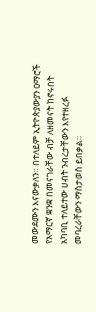መውደሙን እናውቃለን። በተለይም ኢትዮጵያውያን ዐማሮች የአማርኛ ቋንቋ በመናገራቸው ብቻ ለዘመናት ከኖሩበት አካባቢ ተለይተው ሀብት ንብረታቸውን እየተዘረፉ መባረራቸውን ማስታወስ ይበቃል።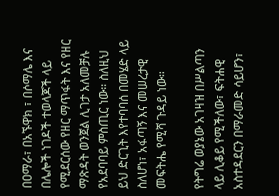በዐማራ፣ በአኙዋክ ፣ በሶማሌ እና በሌሎች ነገዶች ተወላጆች ላይ የሚደርሰው የዘር ማጥፋት እና የዘር ማጽዳት ወንጀል ሊገታ አለመቻሉ የአደባባይ ምስጢር ነው። ስለዚህ ይህ ድርጊት እየተባባሰ በመሄድ ላይ ስለሆነ፣ አፋጣኝ እና መሠረታዊ መፍትሔ የሚሻ ጉዳይ ነው።

የትግሬ ወያኔው አገዛዝ በሥልጣን ላይ ሊቆይ የሚችለው፣ ፍትሐዊ አስተዳደርን በማራመድ ሳይሆን፣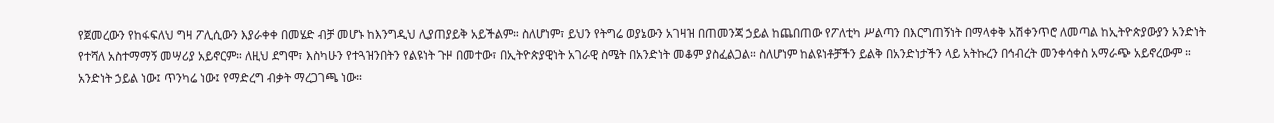የጀመረውን የከፋፍለህ ግዛ ፖሊሲውን እያራቀቀ በመሄድ ብቻ መሆኑ ከእንግዲህ ሊያጠያይቅ አይችልም። ስለሆነም፣ ይህን የትግሬ ወያኔውን አገዛዝ በጠመንጃ ኃይል ከጨበጠው የፖለቲካ ሥልጣን በእርግጠኝነት በማላቀቅ አሽቀንጥሮ ለመጣል ከኢትዮጵያውያን አንድነት የተሻለ አስተማማኝ መሣሪያ አይኖርም። ለዚህ ደግሞ፣ እስካሁን የተጓዝንበትን የልዩነት ጉዞ በመተው፣ በኢትዮጵያዊነት አገራዊ ስሜት በአንድነት መቆም ያስፈልጋል። ስለሆነም ከልዩነቶቻችን ይልቅ በአንድነታችን ላይ አትኩረን በኅብረት መንቀሳቀስ አማራጭ አይኖረውም ። አንድነት ኃይል ነው፤ ጥንካሬ ነው፤ የማድረግ ብቃት ማረጋገጫ ነው።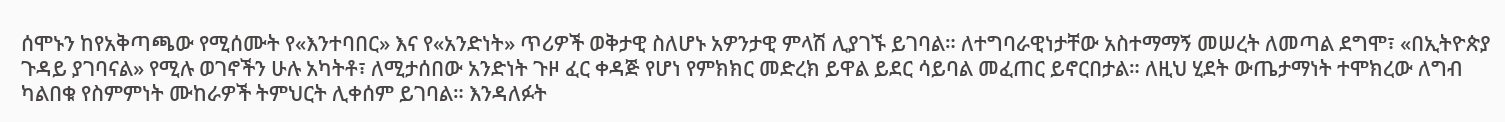ሰሞኑን ከየአቅጣጫው የሚሰሙት የ«እንተባበር» እና የ«አንድነት» ጥሪዎች ወቅታዊ ስለሆኑ አዎንታዊ ምላሽ ሊያገኙ ይገባል። ለተግባራዊነታቸው አስተማማኝ መሠረት ለመጣል ደግሞ፣ «በኢትዮጵያ ጉዳይ ያገባናል» የሚሉ ወገኖችን ሁሉ አካትቶ፣ ለሚታሰበው አንድነት ጉዞ ፈር ቀዳጅ የሆነ የምክክር መድረክ ይዋል ይደር ሳይባል መፈጠር ይኖርበታል። ለዚህ ሂደት ውጤታማነት ተሞክረው ለግብ ካልበቁ የስምምነት ሙከራዎች ትምህርት ሊቀሰም ይገባል። እንዳለፉት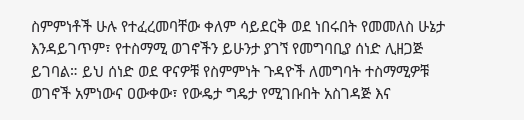ስምምነቶች ሁሉ የተፈረመባቸው ቀለም ሳይደርቅ ወደ ነበሩበት የመመለስ ሁኔታ እንዳይገጥም፣ የተስማሚ ወገኖችን ይሁንታ ያገኘ የመግባቢያ ሰነድ ሊዘጋጅ ይገባል። ይህ ሰነድ ወደ ዋናዎቹ የስምምነት ጉዳዮች ለመግባት ተስማሚዎቹ ወገኖች አምነውና ዐውቀው፣ የውዴታ ግዴታ የሚገቡበት አስገዳጅ እና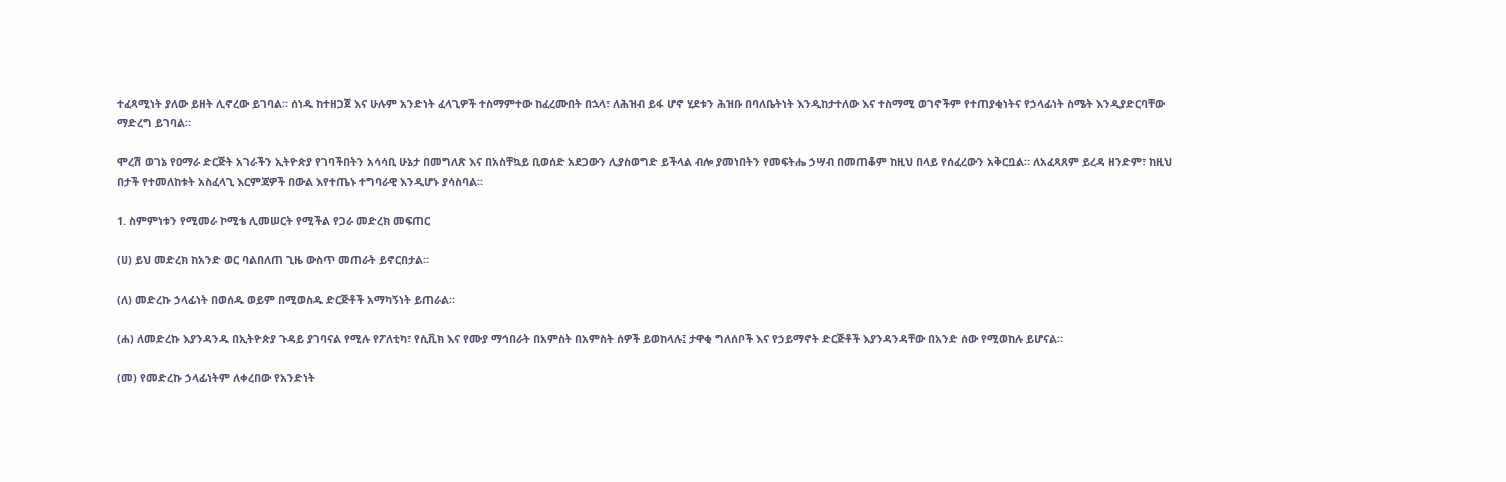ተፈጻሚነት ያለው ይዘት ሊኖረው ይገባል። ሰነዱ ከተዘጋጀ እና ሁሉም አንድነት ፈላጊዎች ተስማምተው ከፈረሙበት በኋላ፣ ለሕዝብ ይፋ ሆኖ ሂደቱን ሕዝቡ በባለቤትነት እንዲከታተለው እና ተስማሚ ወገኖችም የተጠያቂነትና የኃላፊነት ስሜት እንዲያድርባቸው ማድረግ ይገባል።

ሞረሽ ወገኔ የዐማራ ድርጅት አገራችን ኢትዮጵያ የገባችበትን አሳሳቢ ሁኔታ በመግለጽ እና በአስቸኳይ ቢወሰድ አደጋውን ሊያስወግድ ይችላል ብሎ ያመነበትን የመፍትሔ ኃሣብ በመጠቆም ከዚህ በላይ የሰፈረውን አቅርቧል። ለአፈጻጸም ይረዳ ዘንድም፣ ከዚህ በታች የተመለከቱት አስፈላጊ እርምጃዎች በውል እየተጤኑ ተግባራዊ እንዲሆኑ ያሳስባል።

1. ስምምነቱን የሚመራ ኮሚቴ ሊመሠርት የሚችል የጋራ መድረክ መፍጠር

(ሀ) ይህ መድረክ ከአንድ ወር ባልበለጠ ጊዜ ውስጥ መጠራት ይኖርበታል።

(ለ) መድረኩ ኃላፊነት በወሰዱ ወይም በሚወስዱ ድርጅቶች አማካኝነት ይጠራል።

(ሐ) ለመድረኩ እያንዳንዱ በኢትዮጵያ ጉዳይ ያገባናል የሚሉ የፖለቲካ፣ የሲቪክ እና የሙያ ማኅበራት በአምስት በአምስት ሰዎች ይወከላሉ፤ ታዋቂ ግለሰቦች እና የኃይማኖት ድርጅቶች እያንዳንዳቸው በአንድ ሰው የሚወከሉ ይሆናል።

(መ) የመድረኩ ኃላፊነትም ለቀረበው የአንድነት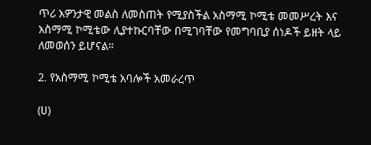ጥሪ አዎንታዊ መልስ ለመስጠት የሚያስችል አስማሚ ኮሚቴ መመሥረት እና አስማሚ ኮሚቴው ሊያተኩርባቸው በሚገባቸው የመግባቢያ ሰነዶች ይዘት ላይ ለመወሰን ይሆናል።

2. የአስማሚ ኮሚቴ አባሎች አመራረጥ

(ሀ)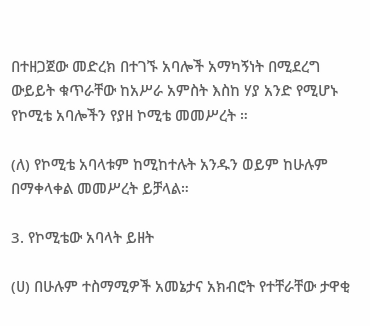በተዘጋጀው መድረክ በተገኙ አባሎች አማካኝነት በሚደረግ ውይይት ቁጥራቸው ከአሥራ አምስት እስከ ሃያ አንድ የሚሆኑ የኮሚቴ አባሎችን የያዘ ኮሚቴ መመሥረት ።

(ለ) የኮሚቴ አባላቱም ከሚከተሉት አንዱን ወይም ከሁሉም በማቀላቀል መመሥረት ይቻላል።

3. የኮሚቴው አባላት ይዘት

(ሀ) በሁሉም ተስማሚዎች አመኔታና አክብሮት የተቸራቸው ታዋቂ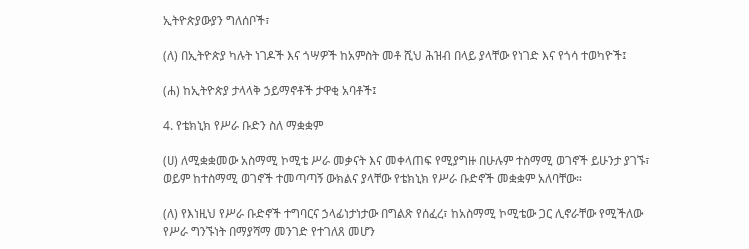ኢትዮጵያውያን ግለሰቦች፣

(ለ) በኢትዮጵያ ካሉት ነገዶች እና ጎሣዎች ከአምስት መቶ ሺህ ሕዝብ በላይ ያላቸው የነገድ እና የጎሳ ተወካዮች፤

(ሐ) ከኢትዮጵያ ታላላቅ ኃይማኖቶች ታዋቂ አባቶች፤

4. የቴክኒክ የሥራ ቡድን ስለ ማቋቋም

(ሀ) ለሚቋቋመው አስማሚ ኮሚቴ ሥራ መቃናት እና መቀላጠፍ የሚያግዙ በሁሉም ተስማሚ ወገኖች ይሁንታ ያገኙ፣ ወይም ከተስማሚ ወገኖች ተመጣጣኝ ውክልና ያላቸው የቴክኒክ የሥራ ቡድኖች መቋቋም አለባቸው።

(ለ) የእነዚህ የሥራ ቡድኖች ተግባርና ኃላፊነታነታው በግልጽ የሰፈረ፣ ከአስማሚ ኮሚቴው ጋር ሊኖራቸው የሚችለው የሥራ ግንኙነት በማያሻማ መንገድ የተገለጸ መሆን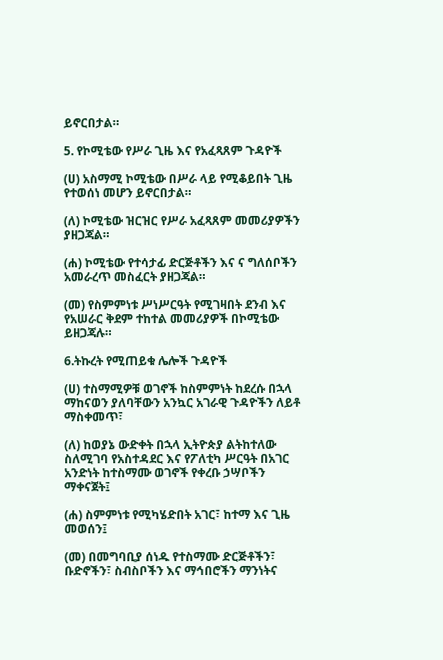ይኖርበታል።

5. የኮሚቴው የሥራ ጊዜ እና የአፈጻጸም ጉዳዮች

(ሀ) አስማሚ ኮሚቴው በሥራ ላይ የሚቆይበት ጊዜ የተወሰነ መሆን ይኖርበታል።

(ለ) ኮሚቴው ዝርዝር የሥራ አፈጻጸም መመሪያዎችን ያዘጋጃል።

(ሐ) ኮሚቴው የተሳታፊ ድርጅቶችን እና ና ግለሰቦችን አመራረጥ መስፈርት ያዘጋጃል።

(መ) የስምምነቱ ሥነሥርዓት የሚገዛበት ደንብ እና የአሠራር ቅደም ተከተል መመሪያዎች በኮሚቴው ይዘጋጃሉ።

6.ትኩረት የሚጠይቁ ሌሎች ጉዳዮች

(ሀ) ተስማሚዎቹ ወገኖች ከስምምነት ከደረሱ በኋላ ማከናወን ያለባቸውን አንኳር አገራዊ ጉዳዮችን ለይቶ ማስቀመጥ፣

(ለ) ከወያኔ ውድቀት በኋላ ኢትዮጵያ ልትከተለው ስለሚገባ የአስተዳደር እና የፖለቲካ ሥርዓት በአገር አንድነት ከተስማሙ ወገኖች የቀረቡ ኃሣቦችን ማቀናጀት፤

(ሐ) ስምምነቱ የሚካሄድበት አገር፣ ከተማ እና ጊዜ መወሰን፤

(መ) በመግባቢያ ሰነዱ የተስማሙ ድርጅቶችን፣ ቡድኖችን፣ ስብስቦችን እና ማኅበሮችን ማንነትና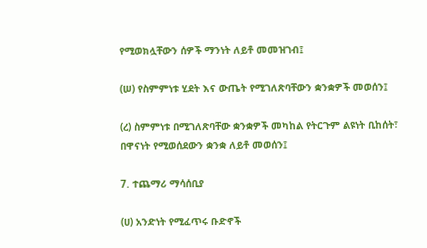የሚወክሏቸውን ሰዎች ማንነት ለይቶ መመዝገብ፤

(ሠ) የስምምነቱ ሂደት እና ውጤት የሚገለጽባቸውን ቋንቋዎች መወሰን፤

(ረ) ስምምነቱ በሚገለጽባቸው ቋንቋዎች መካከል የትርጉም ልዩነት ቢከሰት፣ በዋናነት የሚወሰደውን ቋንቋ ለይቶ መወሰን፤

7. ተጨማሪ ማሳሰቢያ

(ሀ) አንድነት የሚፈጥሩ ቡድኖች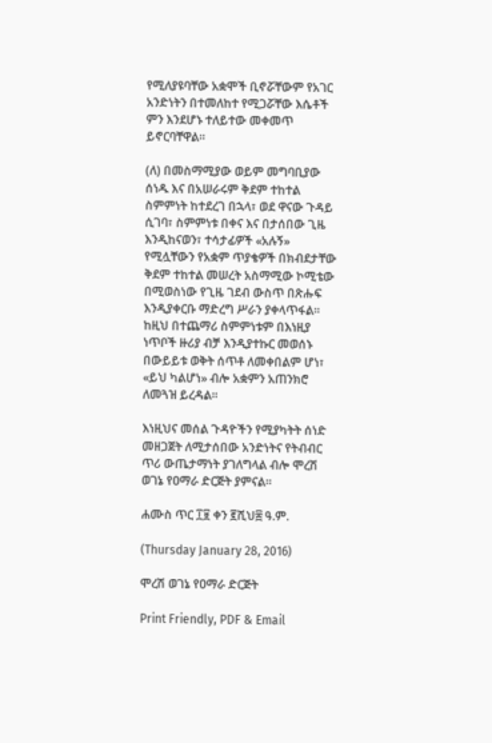የሚለያዩባቸው አቋሞች ቢኖሯቸውም የአገር አንድነትን በተመለከተ የሚጋሯቸው እሴቶች ምን እንደሆኑ ተለይተው መቀመጥ ይኖርባቸዋል።

(ለ) በመስማሚያው ወይም መግባቢያው ሰነዱ እና በአሠራሩም ቅደም ተከተል ስምምነት ከተደረገ በኋላ፣ ወደ ዋናው ጉዳይ ሲገባ፣ ስምምነቱ በቀና እና በታሰበው ጊዜ እንዲከናወን፣ ተሳታፊዎች «አሉኝ» የሚሏቸውን የአቋም ጥያቄዎች በክብደታቸው ቅደም ተከተል መሠረት አስማሚው ኮሚቴው በሚወስነው የጊዜ ገደብ ውስጥ በጽሑፍ እንዲያቀርቡ ማድረግ ሥራን ያቀላጥፋል። ከዚህ በተጨማሪ ስምምነቱም በእነዚያ ነጥቦች ዙሪያ ብቻ እንዲያተኩር መወሰኑ በውይይቱ ወቅት ሰጥቶ ለመቀበልም ሆነ፣ «ይህ ካልሆነ» ብሎ አቋምን አጠንክሮ ለመጓዝ ይረዳል።

እነዚህና መሰል ጉዳዮችን የሚያካትት ሰነድ መዘጋጀት ለሚታሰበው አንድነትና የትብብር ጥሪ ውጤታማነት ያገለግላል ብሎ ሞረሽ ወገኔ የዐማራ ድርጅት ያምናል።

ሐሙስ ጥር ፲፱ ቀን ፪ሺህ፰ ዓ.ም.

(Thursday January 28, 2016)

ሞረሽ ወገኔ የዐማራ ድርጅት

Print Friendly, PDF & Email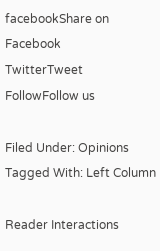facebookShare on Facebook
TwitterTweet
FollowFollow us

Filed Under: Opinions Tagged With: Left Column

Reader Interactions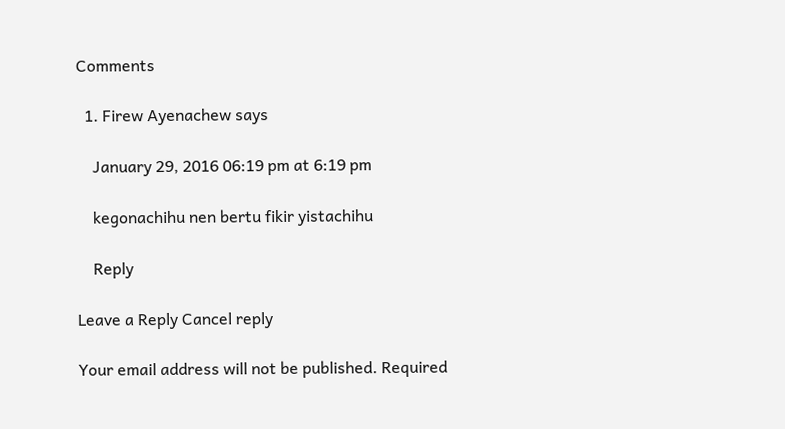Comments

  1. Firew Ayenachew says

    January 29, 2016 06:19 pm at 6:19 pm

    kegonachihu nen bertu fikir yistachihu

    Reply

Leave a Reply Cancel reply

Your email address will not be published. Required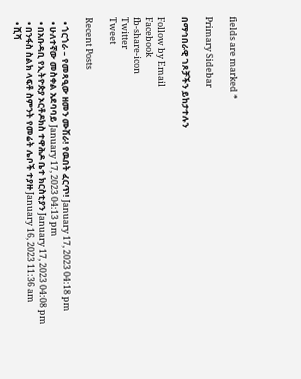fields are marked *

Primary Sidebar

በማኅበራዊ ገጾቻችን ይከታተሉን

Follow by Email
Facebook
fb-share-icon
Twitter
Tweet

Recent Posts

  • ጎርጎራ – የመጻዒው ዘመን ሙሽራ! የዉበት ፈርጥ! January 17, 2023 04:18 pm
  • ሁለተኛው መስቀል አደባባይ January 17, 2023 04:13 pm
  • በአቡዳቢ የኢትዮጵያ ኦርቶዶክስ ተዋሕዶ ቤተ ክርስቲያን January 17, 2023 04:08 pm
  • በንፋስ ስልክ ላፍቶ ስምንት የመሬት ሌቦች ተያዙ January 16, 2023 11:36 am
  • ሺሻ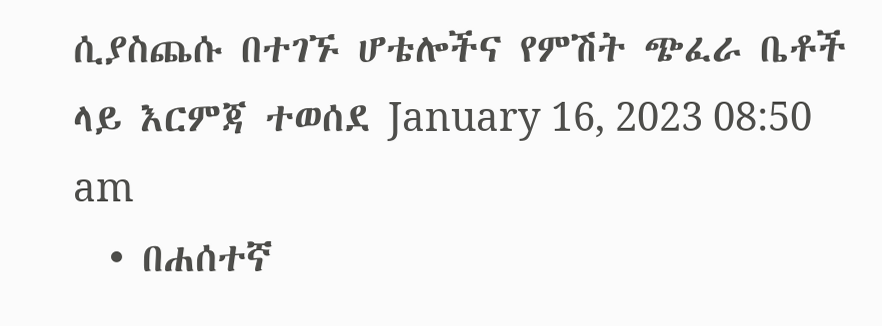ሲያስጨሱ በተገኙ ሆቴሎችና የምሽት ጭፈራ ቤቶች ላይ እርምጃ ተወሰደ January 16, 2023 08:50 am
  • በሐሰተኛ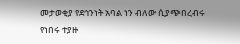መታወቂያ የደኅንነት አባል ነን ብለው ሲያጭበረብሩ የነበሩ ተያዙ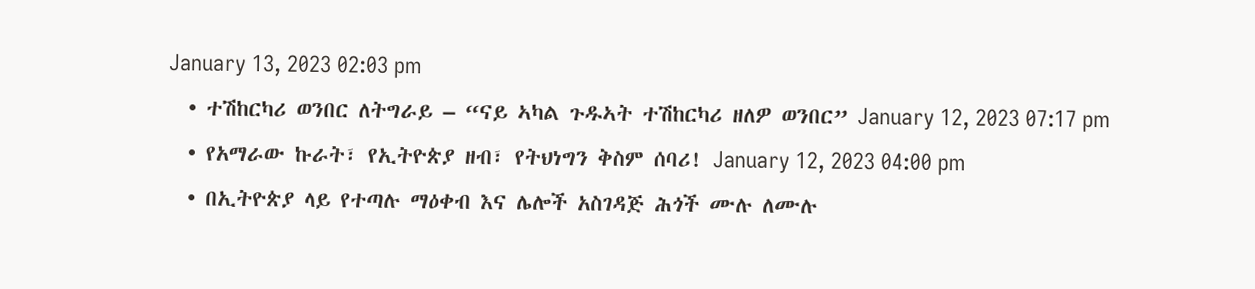January 13, 2023 02:03 pm
  • ተሽከርካሪ ወንበር ለትግራይ – “ናይ ኣካል ጉዱኣት ተሽከርካሪ ዘለዎ ወንበር” January 12, 2023 07:17 pm
  • የአማራው ኩራት፣ የኢትዮጵያ ዘብ፣ የትህነግን ቅስም ሰባሪ! January 12, 2023 04:00 pm
  • በኢትዮጵያ ላይ የተጣሉ ማዕቀብ እና ሌሎች አስገዳጅ ሕጎች ሙሉ ለሙሉ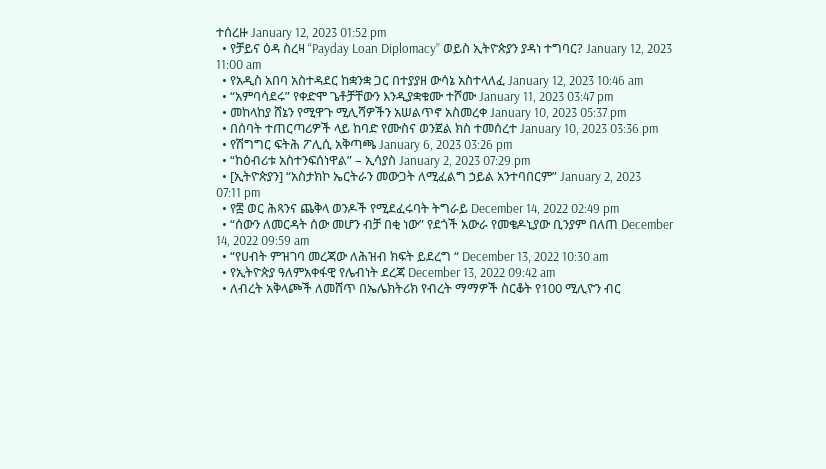ተሰረዙ January 12, 2023 01:52 pm
  • የቻይና ዕዳ ስረዛ “Payday Loan Diplomacy” ወይስ ኢትዮጵያን ያዳነ ተግባር? January 12, 2023 11:00 am
  • የአዲስ አበባ አስተዳደር ከቋንቋ ጋር በተያያዘ ውሳኔ አስተላለፈ January 12, 2023 10:46 am
  • “አምባሳደሩ” የቀድሞ ጌቶቻቸውን እንዲያቋቁሙ ተሾሙ January 11, 2023 03:47 pm
  • መከላከያ ሸኔን የሚዋጉ ሚሊሻዎችን አሠልጥኖ አስመረቀ January 10, 2023 05:37 pm
  • በሰባት ተጠርጣሪዎች ላይ ከባድ የሙስና ወንጀል ክስ ተመሰረተ January 10, 2023 03:36 pm
  • የሽግግር ፍትሕ ፖሊሲ አቅጣጫ January 6, 2023 03:26 pm
  • “ከዕብሪቱ አስተንፍሰነዋል” – ኢሳያስ January 2, 2023 07:29 pm
  • [ኢትዮጵያን] “አስታክኮ ኤርትራን መውጋት ለሚፈልግ ኃይል አንተባበርም” January 2, 2023 07:11 pm
  • የ፰ ወር ሕጻንና ጨቅላ ወንዶች የሚደፈሩባት ትግራይ December 14, 2022 02:49 pm
  • “ሰውን ለመርዳት ሰው መሆን ብቻ በቂ ነው” የደጎች አውራ የመቄዶኒያው ቢንያም በለጠ December 14, 2022 09:59 am
  • “የሀብት ምዝገባ መረጃው ለሕዝብ ክፍት ይደረግ “ December 13, 2022 10:30 am
  • የኢትዮጵያ ዓለምአቀፋዊ የሌብነት ደረጃ December 13, 2022 09:42 am
  • ለብረት አቅላጮች ለመሸጥ በኤሌክትሪክ የብረት ማማዎች ስርቆት የ100 ሚሊዮን ብር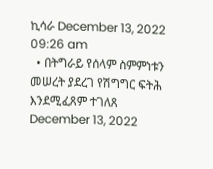ኪሳራ December 13, 2022 09:26 am
  • በትግራይ የሰላም ስምምነቱን መሠረት ያደረገ የሽግግር ፍትሕ እንደሚፈጸም ተገለጸ December 13, 2022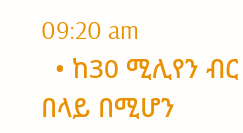09:20 am
  • ከ30 ሚሊየን ብር በላይ በሚሆን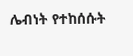ሌብነት የተከሰሱት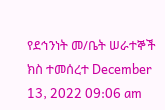የደኅንነት መ/ቤት ሠራተኞች ክስ ተመሰረተ December 13, 2022 09:06 am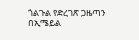ጎልጉል የድረገጽ ጋዜጣን በኢሜይል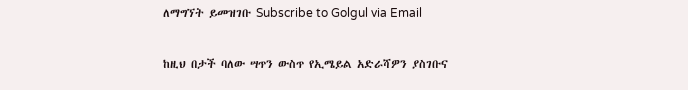ለማግኘት ይመዝገቡ Subscribe to Golgul via Email

ከዚህ በታች ባለው ሣጥን ውስጥ የኢሜይል አድራሻዎን ያስገቡና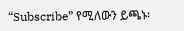“Subscribe” የሚለውን ይጫኑ፡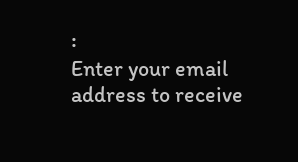፡
Enter your email address to receive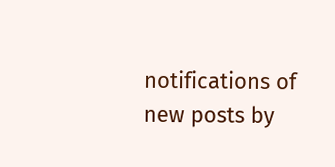notifications of new posts by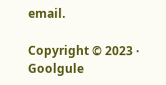email.

Copyright © 2023 · Goolgule